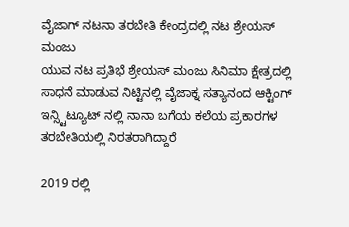ವೈಜಾಗ್ ನಟನಾ ತರಬೇತಿ ಕೇಂದ್ರದಲ್ಲಿ ನಟ ಶ್ರೇಯಸ್ ಮಂಜು
ಯುವ ನಟ ಪ್ರತಿಭೆ ಶ್ರೇಯಸ್ ಮಂಜು ಸಿನಿಮಾ ಕ್ಷೇತ್ರದಲ್ಲಿ ಸಾಧನೆ ಮಾಡುವ ನಿಟ್ಟಿನಲ್ಲಿ ವೈಜಾಕ್ನ ಸತ್ಯಾನಂದ ಆಕ್ಟಿಂಗ್ ಇನ್ಸ್ಟಿಟ್ಯೂಟ್ ನಲ್ಲಿ ನಾನಾ ಬಗೆಯ ಕಲೆಯ ಪ್ರಕಾರಗಳ ತರಬೇತಿಯಲ್ಲಿ ನಿರತರಾಗಿದ್ದಾರೆ

2019 ರಲ್ಲಿ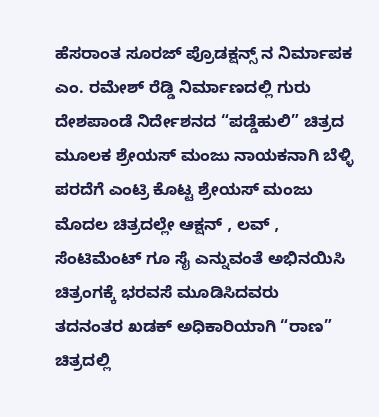ಹೆಸರಾಂತ ಸೂರಜ್ ಪ್ರೊಡಕ್ಷನ್ಸ್ ನ ನಿರ್ಮಾಪಕ ಎಂ. ರಮೇಶ್ ರೆಡ್ಡಿ ನಿರ್ಮಾಣದಲ್ಲಿ ಗುರು ದೇಶಪಾಂಡೆ ನಿರ್ದೇಶನದ “ಪಡ್ಡೆಹುಲಿ” ಚಿತ್ರದ ಮೂಲಕ ಶ್ರೇಯಸ್ ಮಂಜು ನಾಯಕನಾಗಿ ಬೆಳ್ಳಿ ಪರದೆಗೆ ಎಂಟ್ರಿ ಕೊಟ್ಟ ಶ್ರೇಯಸ್ ಮಂಜು ಮೊದಲ ಚಿತ್ರದಲ್ಲೇ ಆಕ್ಷನ್ , ಲವ್ , ಸೆಂಟಿಮೆಂಟ್ ಗೂ ಸೈ ಎನ್ನುವಂತೆ ಅಭಿನಯಿಸಿ ಚಿತ್ರಂಗಕ್ಕೆ ಭರವಸೆ ಮೂಡಿಸಿದವರು
ತದನಂತರ ಖಡಕ್ ಅಧಿಕಾರಿಯಾಗಿ “ರಾಣ” ಚಿತ್ರದಲ್ಲಿ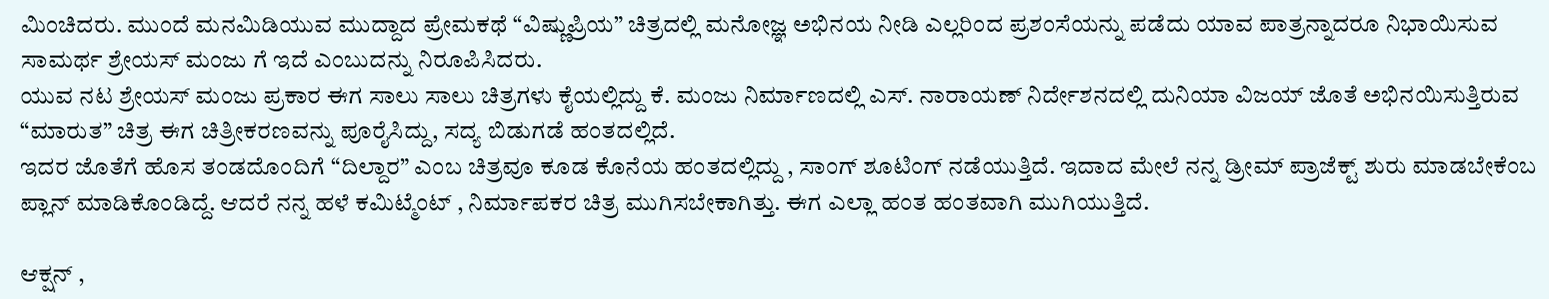ಮಿಂಚಿದರು. ಮುಂದೆ ಮನಮಿಡಿಯುವ ಮುದ್ದಾದ ಪ್ರೇಮಕಥೆ “ವಿಷ್ಣುಪ್ರಿಯ” ಚಿತ್ರದಲ್ಲಿ ಮನೋಜ್ಞ ಅಭಿನಯ ನೀಡಿ ಎಲ್ಲರಿಂದ ಪ್ರಶಂಸೆಯನ್ನು ಪಡೆದು ಯಾವ ಪಾತ್ರನ್ನಾದರೂ ನಿಭಾಯಿಸುವ ಸಾಮರ್ಥ ಶ್ರೇಯಸ್ ಮಂಜು ಗೆ ಇದೆ ಎಂಬುದನ್ನು ನಿರೂಪಿಸಿದರು.
ಯುವ ನಟ ಶ್ರೇಯಸ್ ಮಂಜು ಪ್ರಕಾರ ಈಗ ಸಾಲು ಸಾಲು ಚಿತ್ರಗಳು ಕೈಯಲ್ಲಿದ್ದು ಕೆ. ಮಂಜು ನಿರ್ಮಾಣದಲ್ಲಿ ಎಸ್. ನಾರಾಯಣ್ ನಿರ್ದೇಶನದಲ್ಲಿ ದುನಿಯಾ ವಿಜಯ್ ಜೊತೆ ಅಭಿನಯಿಸುತ್ತಿರುವ “ಮಾರುತ” ಚಿತ್ರ ಈಗ ಚಿತ್ರೀಕರಣವನ್ನು ಪೂರೈಸಿದ್ದು, ಸದ್ಯ ಬಿಡುಗಡೆ ಹಂತದಲ್ಲಿದೆ.
ಇದರ ಜೊತೆಗೆ ಹೊಸ ತಂಡದೊಂದಿಗೆ “ದಿಲ್ದಾರ” ಎಂಬ ಚಿತ್ರವೂ ಕೂಡ ಕೊನೆಯ ಹಂತದಲ್ಲಿದ್ದು , ಸಾಂಗ್ ಶೂಟಿಂಗ್ ನಡೆಯುತ್ತಿದೆ. ಇದಾದ ಮೇಲೆ ನನ್ನ ಡ್ರೀಮ್ ಪ್ರಾಜೆಕ್ಟ್ ಶುರು ಮಾಡಬೇಕೆಂಬ ಪ್ಲಾನ್ ಮಾಡಿಕೊಂಡಿದ್ದೆ. ಆದರೆ ನನ್ನ ಹಳೆ ಕಮಿಟ್ಮೆಂಟ್ , ನಿರ್ಮಾಪಕರ ಚಿತ್ರ ಮುಗಿಸಬೇಕಾಗಿತ್ತು. ಈಗ ಎಲ್ಲಾ ಹಂತ ಹಂತವಾಗಿ ಮುಗಿಯುತ್ತಿದೆ.

ಆಕ್ಷನ್ ,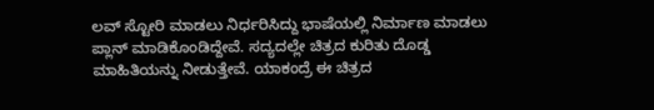ಲವ್ ಸ್ಟೋರಿ ಮಾಡಲು ನಿರ್ಧರಿಸಿದ್ದು ಭಾಷೆಯಲ್ಲಿ ನಿರ್ಮಾಣ ಮಾಡಲು ಪ್ಲಾನ್ ಮಾಡಿಕೊಂಡಿದ್ದೇವೆ. ಸದ್ಯದಲ್ಲೇ ಚಿತ್ರದ ಕುರಿತು ದೊಡ್ಡ ಮಾಹಿತಿಯನ್ನು ನೀಡುತ್ತೇವೆ. ಯಾಕಂದ್ರೆ ಈ ಚಿತ್ರದ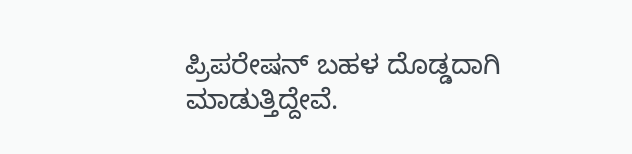ಪ್ರಿಪರೇಷನ್ ಬಹಳ ದೊಡ್ಡದಾಗಿ ಮಾಡುತ್ತಿದ್ದೇವೆ.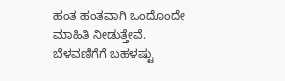ಹಂತ ಹಂತವಾಗಿ ಒಂದೊಂದೇ ಮಾಹಿತಿ ನೀಡುತ್ತೇವೆ. ಬೆಳವಣಿಗೆಗೆ ಬಹಳಷ್ಟು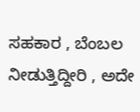ಸಹಕಾರ , ಬೆಂಬಲ ನೀಡುತ್ತಿದ್ದೀರಿ , ಅದೇ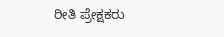ರೀತಿ ಪ್ರೇಕ್ಷಕರು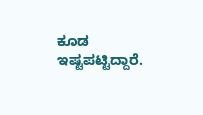ಕೂಡ ಇಷ್ಟಪಟ್ಟಿದ್ದಾರೆ.